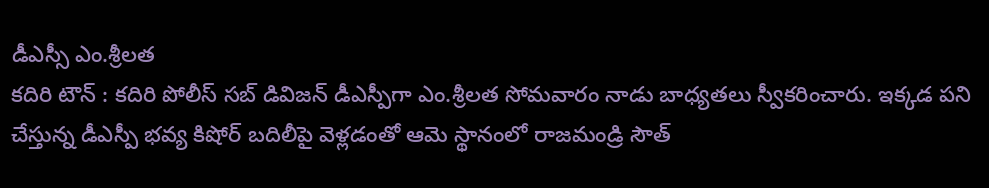డీఎస్సీ ఎం.శ్రీలత
కదిరి టౌన్ : కదిరి పోలీస్ సబ్ డివిజన్ డీఎస్పీగా ఎం.శ్రీలత సోమవారం నాడు బాధ్యతలు స్వీకరించారు. ఇక్కడ పని చేస్తున్న డీఎస్పీ భవ్య కిషోర్ బదిలీపై వెళ్లడంతో ఆమె స్థానంలో రాజమండ్రి సౌత్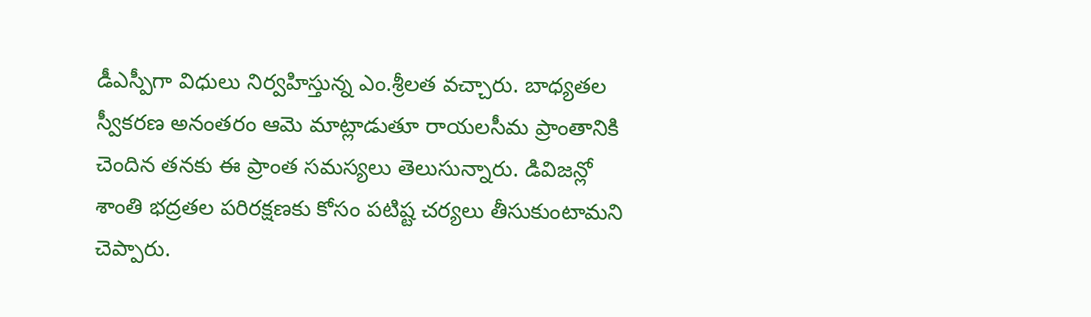డీఎస్పీగా విధులు నిర్వహిస్తున్న ఎం.శ్రీలత వచ్చారు. బాధ్యతల స్వీకరణ అనంతరం ఆమె మాట్లాడుతూ రాయలసీమ ప్రాంతానికి చెందిన తనకు ఈ ప్రాంత సమస్యలు తెలుసున్నారు. డివిజన్లో శాంతి భద్రతల పరిరక్షణకు కోసం పటిష్ట చర్యలు తీసుకుంటామని చెప్పారు.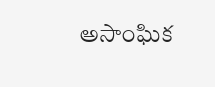అసాంఘిక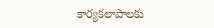కార్యకలాపాలకు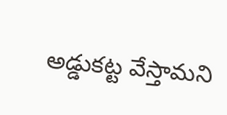అడ్డుకట్ట వేస్తామని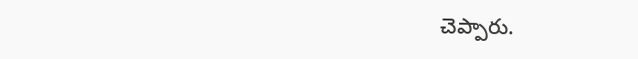చెప్పారు.